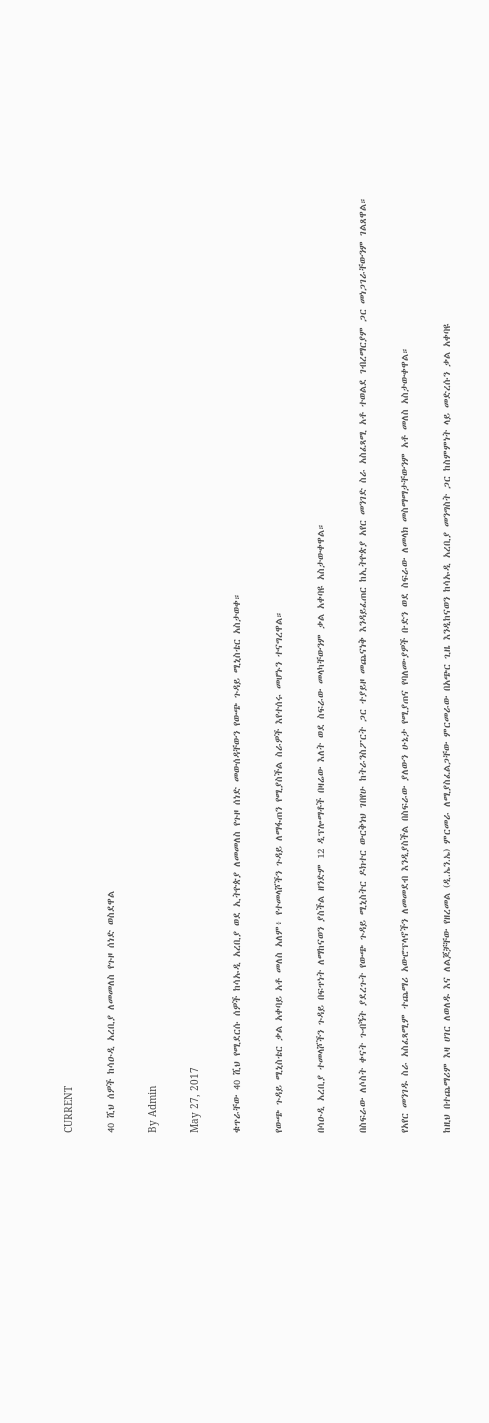CURRENT

40 ሺህ ሰዎች ከሳዑዲ አረቢያ ለመመለስ የጉዞ ሰነድ ወስደዋል

By Admin

May 27, 2017

ቁጥራቸው 40 ሺህ የሚደርሱ ሰዎች ከሳኡዲ አረቢያ ወደ ኢትዮጵያ ለመመለስ የጉዞ ሰነድ መውሰዳቸውን የውጭ ጉዳይ ሚኒስቴር አስታወቀ።

የውጭ ጉዳይ ሚኒስቴር ቃል አቀባይ አቶ መለስ አለም፥ የተመላሾችን ጉዳይ ለማፋጠን የሚያስችል ስራዎች እየተሰሩ መሆኑን ተናግረዋል።

በሳዑዲ አረቢያ ተመላሾችን ጉዳይ በፍጥነት ለማከናወን ያስችል ዘንድም 12 ዲፕሎማቶች በዛሬው እለት ወደ ስፍራው መላካቸውንም ቃል አቀባዩ አስታውቀዋል።

በስፍራው ለሶስት ቀናት ጉብኝት ያደረጉት የውጭ ጉዳይ ሚኒስትር ዶክተር ውርቅነህ ገበየሁ ከትራንስፖርት ጋር ተያይዞ መጨናነቅ እንዳይፈጠር ከኢትዮጵያ አየር መንገድ ስራ አስፈጻሚ አቶ ተወልደ ገብረማርያም ጋር መነጋገራቸውንም ገልጸዋል።

የአየር መንገዱ ስራ አስፈጻሚም ተጨማሪ አውሮፕላኖችን ለመመደብ እንዲያስችል በስፍራው ያለውን ሁኔታ የሚያጠና የባለሙያዎች ቡድን ወደ ስፍራው ለመላክ መስማማታቸውንም አቶ መለስ አስታውቀዋል።

ከዚህ በተጨማሪም እዛ ሀገር ለወለዱ እና ለልጆቻቸው የዘረመል (ዲ.ኤን.ኤ) ምርመራ ለሚያስፈልጋቸው ምርመራው በአጭር ጊዜ እንዲከናወን ከሳኡዲ አረቢያ መንግስት ጋር ከስምምነት ላይ መድረሱን ቃል አቀባዩ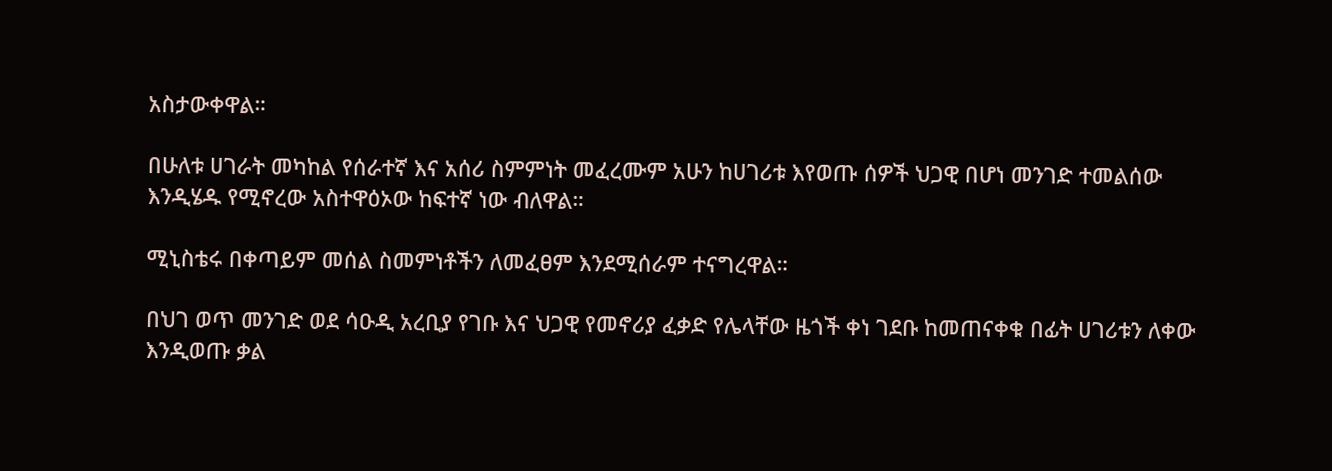አስታውቀዋል።

በሁለቱ ሀገራት መካከል የሰራተኛ እና አሰሪ ስምምነት መፈረሙም አሁን ከሀገሪቱ እየወጡ ሰዎች ህጋዊ በሆነ መንገድ ተመልሰው እንዲሄዱ የሚኖረው አስተዋዕኦው ከፍተኛ ነው ብለዋል።

ሚኒስቴሩ በቀጣይም መሰል ስመምነቶችን ለመፈፀም እንደሚሰራም ተናግረዋል።

በህገ ወጥ መንገድ ወደ ሳዑዲ አረቢያ የገቡ እና ህጋዊ የመኖሪያ ፈቃድ የሌላቸው ዜጎች ቀነ ገደቡ ከመጠናቀቁ በፊት ሀገሪቱን ለቀው እንዲወጡ ቃል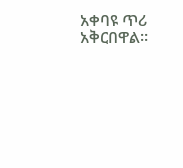አቀባዩ ጥሪ አቅርበዋል።